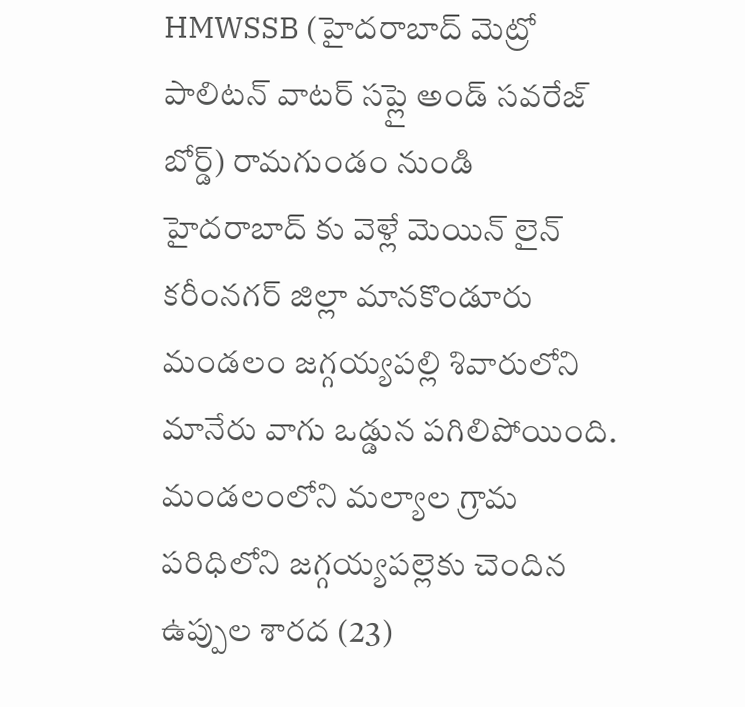HMWSSB (హైదరాబాద్ మెట్రో పాలిటన్ వాటర్ సప్లై అండ్ సవరేజ్ బోర్డ్) రామగుండం నుండి హైదరాబాద్ కు వెళ్లే మెయిన్ లైన్ కరీంనగర్ జిల్లా మానకొండూరు మండలం జగ్గయ్యపల్లి శివారులోని మానేరు వాగు ఒడ్డున పగిలిపోయింది.
మండలంలోని మల్యాల గ్రామ పరిధిలోని జగ్గయ్యపల్లెకు చెందిన ఉప్పుల శారద (23)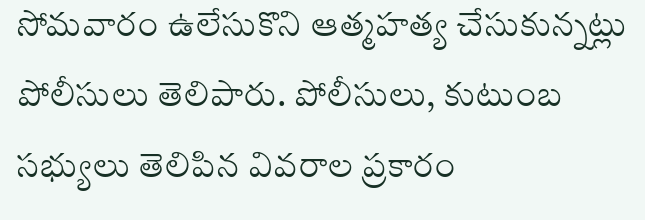సోమవారం ఉలేసుకొని ఆత్మహత్య చేసుకున్నట్లు పోలీసులు తెలిపారు. పోలీసులు, కుటుంబ సభ్యులు తెలిపిన వివరాల ప్రకారం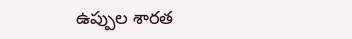ఉప్పుల శారత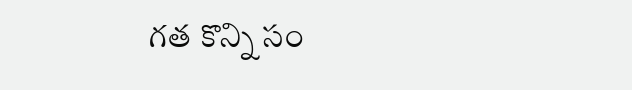గత కొన్ని సం